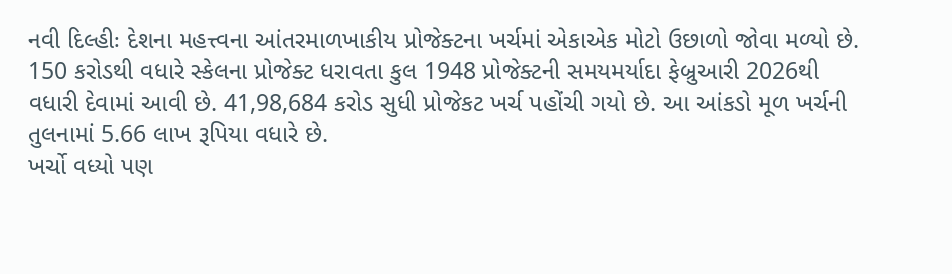નવી દિલ્હીઃ દેશના મહત્ત્વના આંતરમાળખાકીય પ્રોજેક્ટના ખર્ચમાં એકાએક મોટો ઉછાળો જોવા મળ્યો છે. 150 કરોડથી વધારે સ્કેલના પ્રોજેક્ટ ધરાવતા કુલ 1948 પ્રોજેક્ટની સમયમર્યાદા ફેબ્રુઆરી 2026થી વધારી દેવામાં આવી છે. 41,98,684 કરોડ સુધી પ્રોજેકટ ખર્ચ પહોંચી ગયો છે. આ આંકડો મૂળ ખર્ચની તુલનામાં 5.66 લાખ રૂપિયા વધારે છે.
ખર્ચો વધ્યો પણ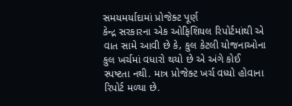સમયમર્યાદામાં પ્રોજેક્ટ પૂર્ણ
કેન્દ્ર સરકારના એક ઓફિશિયલ રિપોર્ટમાંથી એ વાત સામે આવી છે કે, કુલ કેટલી યોજનાઓના કુલ ખર્ચમાં વધારો થયો છે એ અંગે કોઈ સ્પષ્ટતા નથી. માત્ર પ્રોજેક્ટ ખર્ચ વધ્યો હોવાના રિપોર્ટ મળ્યા છે.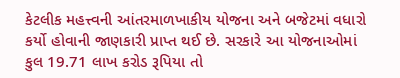કેટલીક મહત્ત્વની આંતરમાળખાકીય યોજના અને બજેટમાં વધારો કર્યો હોવાની જાણકારી પ્રાપ્ત થઈ છે. સરકારે આ યોજનાઓમાં કુલ 19.71 લાખ કરોડ રૂપિયા તો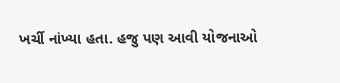ખર્ચી નાંખ્યા હતા. હજુ પણ આવી યોજનાઓ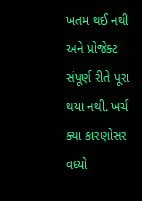ખતમ થઈ નથી અને પ્રોજેક્ટ સંપૂર્ણ રીતે પૂરા થયા નથી. ખર્ચ ક્યા કારણોસર વધ્યો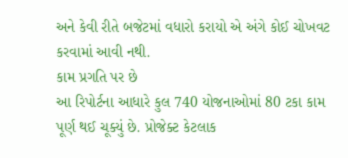અને કેવી રીતે બજેટમાં વધારો કરાયો એ અંગે કોઈ ચોખવટ કરવામાં આવી નથી.
કામ પ્રગતિ પર છે
આ રિપોર્ટના આધારે કુલ 740 યોજનાઓમાં 80 ટકા કામ પૂર્ણ થઈ ચૂક્યું છે. પ્રોજેક્ટ કેટલાક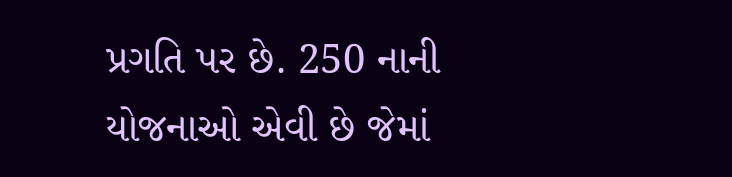પ્રગતિ પર છે. 250 નાની યોજનાઓ એવી છે જેમાં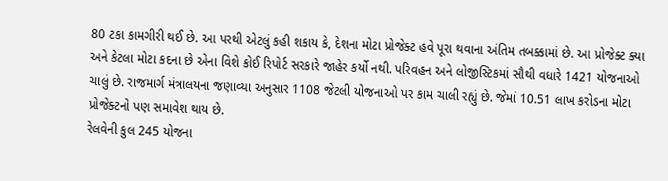80 ટકા કામગીરી થઈ છે. આ પરથી એટલું કહી શકાય કે, દેશના મોટા પ્રોજેક્ટ હવે પૂરા થવાના અંતિમ તબક્કામાં છે. આ પ્રોજેક્ટ ક્યા અને કેટલા મોટા કદના છે એના વિશે કોઈ રિપોર્ટ સરકારે જાહેર કર્યો નથી. પરિવહન અને લોજીસ્ટિકમાં સૌથી વધારે 1421 યોજનાઓ ચાલું છે. રાજમાર્ગ મંત્રાલયના જણાવ્યા અનુસાર 1108 જેટલી યોજનાઓ પર કામ ચાલી રહ્યું છે. જેમાં 10.51 લાખ કરોડના મોટા પ્રોજેક્ટનો પણ સમાવેશ થાય છે.
રેલવેની કુલ 245 યોજના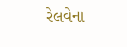રેલવેના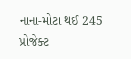નાના-મોટા થઈ 245 પ્રોજેક્ટ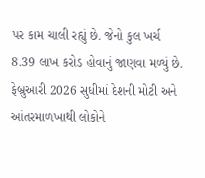પર કામ ચાલી રહ્યું છે. જેનો કુલ ખર્ચ 8.39 લાખ કરોડ હોવાનું જાણવા મળ્યું છે. ફેબ્રુઆરી 2026 સુધીમાં દેશની મોટી અને આંતરમાળખાથી લોકોને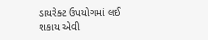ડાયરેક્ટ ઉપયોગમાં લઈ શકાય એવી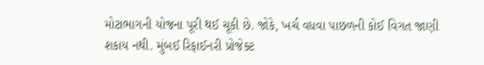મોટાભાગની યોજના પૂરી થઈ ચૂકી છે. જોકે, ખર્ચ વધવા પાછળની કોઈ વિગત જાણી શકાય નથી. મુંબઈ રિફાઈનરી પ્રોજેક્ટ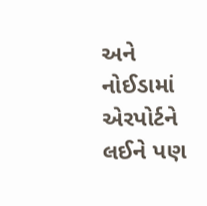અને નોઈડામાં એરપોર્ટને લઈને પણ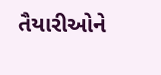તૈયારીઓને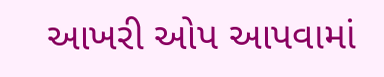આખરી ઓપ આપવામાં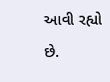આવી રહ્યો છે.